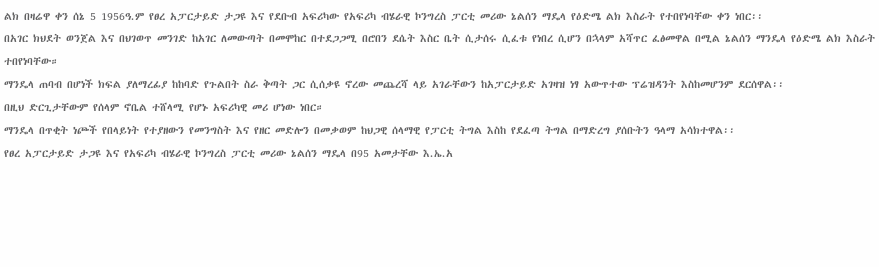ልክ በዛሬዋ ቀን ሰኔ 5 1956ዓ.ም የፀረ አፓርታይድ ታጋዩ እና የደቡብ አፍሪካው የአፍሪካ ብሄራዊ ኮንግረስ ፓርቲ መሪው ኔልሰን ማዴላ የዕድሜ ልክ እስራት የተበየነባቸው ቀን ነበር፡፡
በአገር ክህደት ወንጀል እና በህገወጥ መንገድ ከአገር ለመውጣት በመሞከር በተደጋጋሚ በሮበን ደሴት እስር ቤት ሲታሰሩ ሲፈቱ የነበረ ሲሆን በኋላም አሻጥር ፈፅመዋል በሚል ኔልሰን ማንዴላ የዕድሜ ልክ እስራት ተበየነባቸው።
ማንዴላ ጠባብ በሆነች ክፍል ያለማረፊያ ከከባድ የጉልበት ስራ ቅጣት ጋር ሲሰቃዩ ኖረው መጨረሻ ላይ አገራቸውን ከአፓርታይድ አገዛዝ ነፃ አውጥተው ፕሬዝዳንት እስከመሆንም ደርሰዋል፡፡
በዚህ ድርጊታቸውም የሰላም ኖቤል ተሸላሚ የሆኑ አፍሪካዊ መሪ ሆነው ነበር።
ማንዴላ በጥቂት ነጮች የበላይነት የተያዘውን የመንግስት እና የዘር መድሎን በመቃወም ከህጋዊ ሰላማዊ የፓርቲ ትግል እስከ የደፈጣ ትግል በማድረግ ያሰቡትን ዓላማ አሳክተዋል፡፡
የፀረ አፓርታይድ ታጋዩ እና የአፍሪካ ብሄራዊ ኮንግረስ ፓርቲ መሪው ኔልሰን ማዴላ በ95 አመታቸው እ.ኤ.አ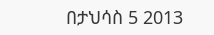በታህሳስ 5 2013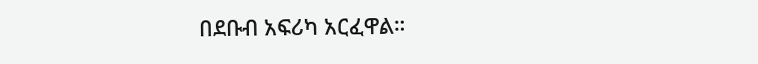በደቡብ አፍሪካ አርፈዋል።